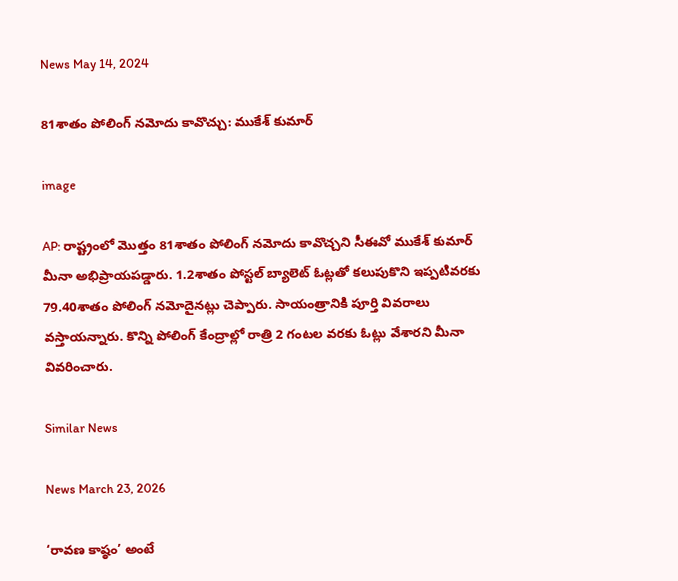News May 14, 2024

81శాతం పోలింగ్ నమోదు కావొచ్చు: ముకేశ్ కుమార్

image

AP: రాష్ట్రంలో మొత్తం 81శాతం పోలింగ్ నమోదు కావొచ్చని సీఈవో ముకేశ్ కుమార్ మీనా అభిప్రాయపడ్డారు. 1.2శాతం పోస్టల్ బ్యాలెట్ ఓట్లతో కలుపుకొని ఇప్పటివరకు 79.40శాతం పోలింగ్ నమోదైనట్లు చెప్పారు. సాయంత్రానికి పూర్తి వివరాలు వస్తాయన్నారు. కొన్ని పోలింగ్ కేంద్రాల్లో రాత్రి 2 గంటల వరకు ఓట్లు వేశారని మీనా వివరించారు.

Similar News

News March 23, 2026

‘రావణ కాష్ఠం’ అంటే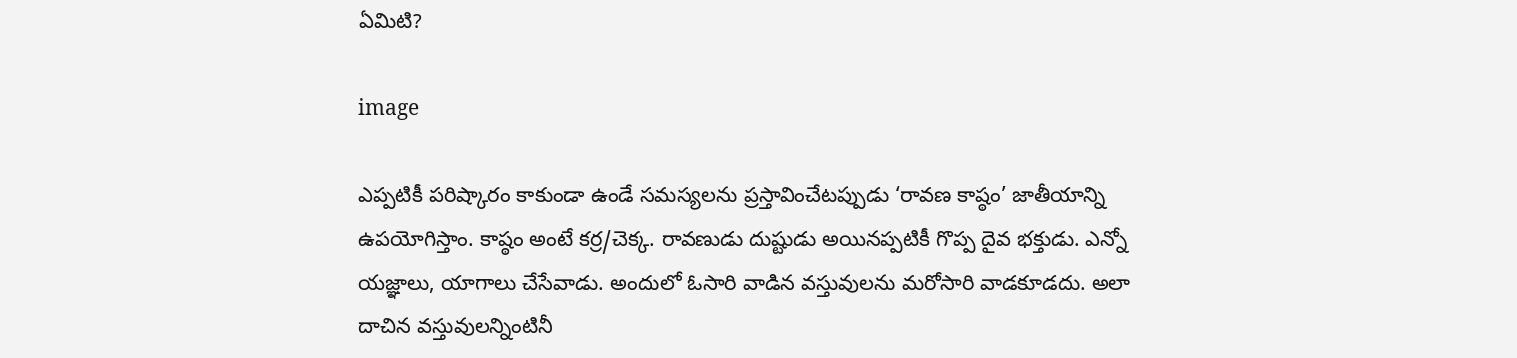ఏమిటి?

image

ఎప్పటికీ పరిష్కారం కాకుండా ఉండే సమస్యలను ప్రస్తావించేటప్పుడు ‘రావణ కాష్ఠం’ జాతీయాన్ని ఉపయోగిస్తాం. కాష్ఠం అంటే కర్ర/చెక్క. రావణుడు దుష్టుడు అయినప్పటికీ గొప్ప దైవ భక్తుడు. ఎన్నో యజ్ఞాలు, యాగాలు చేసేవాడు. అందులో ఓసారి వాడిన వస్తువులను మరోసారి వాడకూడదు. అలా దాచిన వస్తువులన్నింటినీ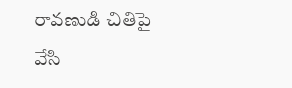రావణుడి చితిపై వేసి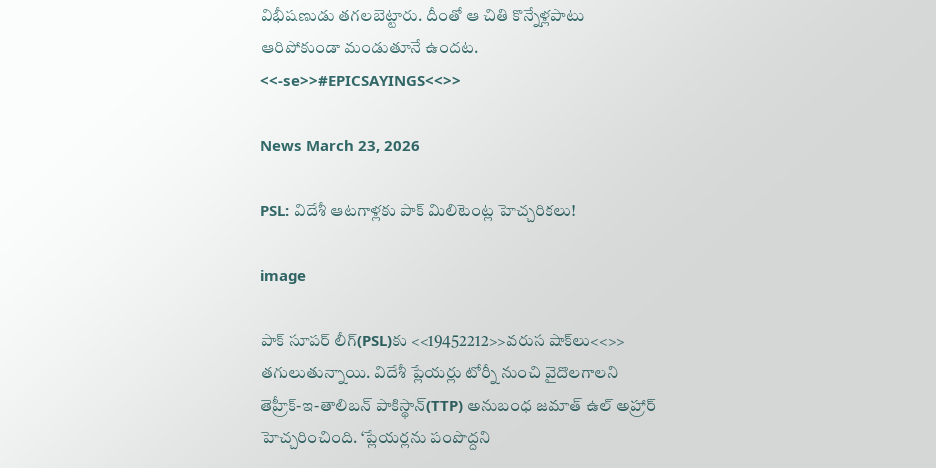విభీషణుడు తగలబెట్టారు. దీంతో ఆ చితి కొన్నేళ్లపాటు ఆరిపోకుండా మండుతూనే ఉందట.
<<-se>>#EPICSAYINGS<<>>

News March 23, 2026

PSL: విదేశీ ఆటగాళ్లకు పాక్ మిలిటెంట్ల హెచ్చరికలు!

image

పాక్ సూపర్ లీగ్(PSL)కు <<19452212>>వరుస షాక్‌లు<<>> తగులుతున్నాయి. విదేశీ ప్లేయర్లు టోర్నీ నుంచి వైదొలగాలని తెహ్రీక్-ఇ-తాలిబన్ పాకిస్థాన్(TTP) అనుబంధ జమాత్ ఉల్ అహ్రార్ హెచ్చరించింది. ‘ప్లేయర్లను పంపొద్దని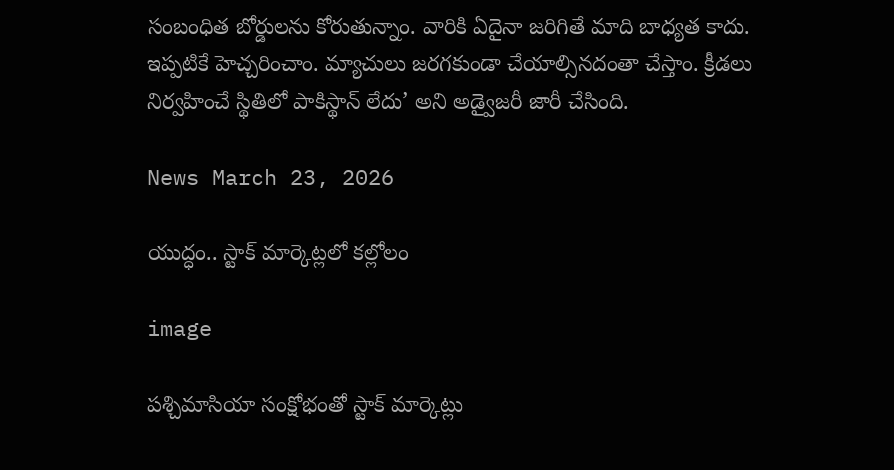సంబంధిత బోర్డులను కోరుతున్నాం. వారికి ఏదైనా జరిగితే మాది బాధ్యత కాదు. ఇప్పటికే హెచ్చరించాం. మ్యాచులు జరగకుండా చేయాల్సినదంతా చేస్తాం. క్రీడలు నిర్వహించే స్థితిలో పాకిస్థాన్ లేదు’ అని అడ్వైజరీ జారీ చేసింది.

News March 23, 2026

యుద్ధం.. స్టాక్ మార్కెట్లలో కల్లోలం

image

పశ్చిమాసియా సంక్షోభంతో స్టాక్ మార్కెట్లు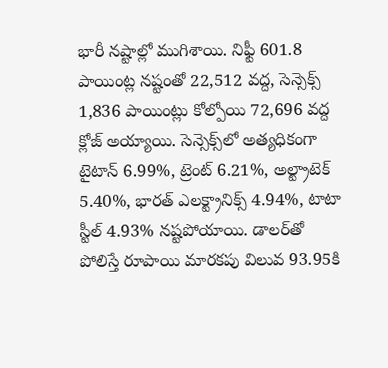భారీ నష్టాల్లో ముగిశాయి. నిఫ్టీ 601.8 పాయింట్ల నష్టంతో 22,512 వద్ద, సెన్సెక్స్ 1,836 పాయింట్లు కోల్పోయి 72,696 వద్ద క్లోజ్ అయ్యాయి. సెన్సెక్స్‌లో అత్యధికంగా టైటాన్ 6.99%, ట్రెంట్ 6.21%, అల్ట్రాటెక్ 5.40%, భారత్ ఎలక్ట్రానిక్స్ 4.94%, టాటా స్టీల్ 4.93% నష్టపోయాయి. డాలర్‌తో పోలిస్తే రూపాయి మారకపు విలువ 93.95కి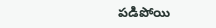పడిపోయి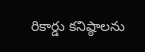రికార్డు కనిష్ఠాలను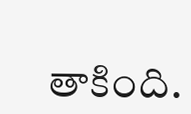తాకింది.